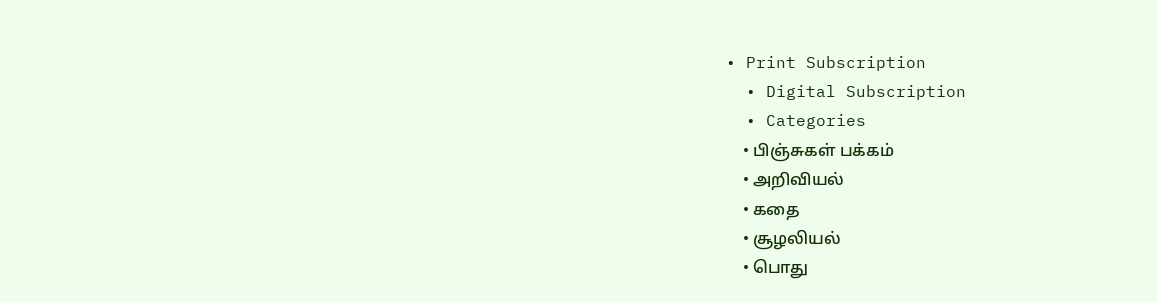• Print Subscription
  • Digital Subscription
  • Categories
    • பிஞ்சுகள் பக்கம்
    • அறிவியல்
    • கதை
    • சூழலியல்
    • பொது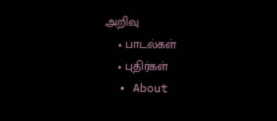அறிவு
    • பாடல்கள்
    • புதிர்கள்
  • About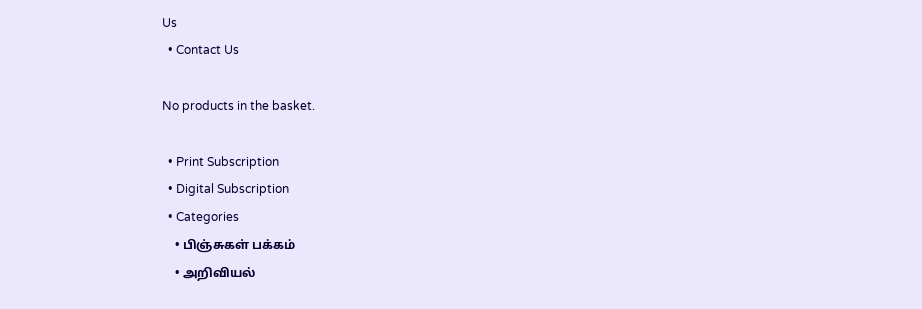Us
  • Contact Us

No products in the basket.

  • Print Subscription
  • Digital Subscription
  • Categories
    • பிஞ்சுகள் பக்கம்
    • அறிவியல்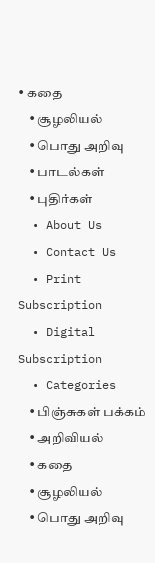• கதை
    • சூழலியல்
    • பொது அறிவு
    • பாடல்கள்
    • புதிர்கள்
  • About Us
  • Contact Us
  • Print Subscription
  • Digital Subscription
  • Categories
    • பிஞ்சுகள் பக்கம்
    • அறிவியல்
    • கதை
    • சூழலியல்
    • பொது அறிவு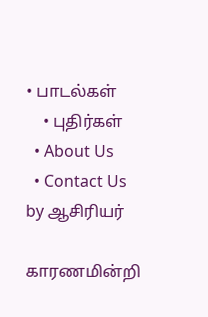• பாடல்கள்
    • புதிர்கள்
  • About Us
  • Contact Us
by ஆசிரியர்

காரணமின்றி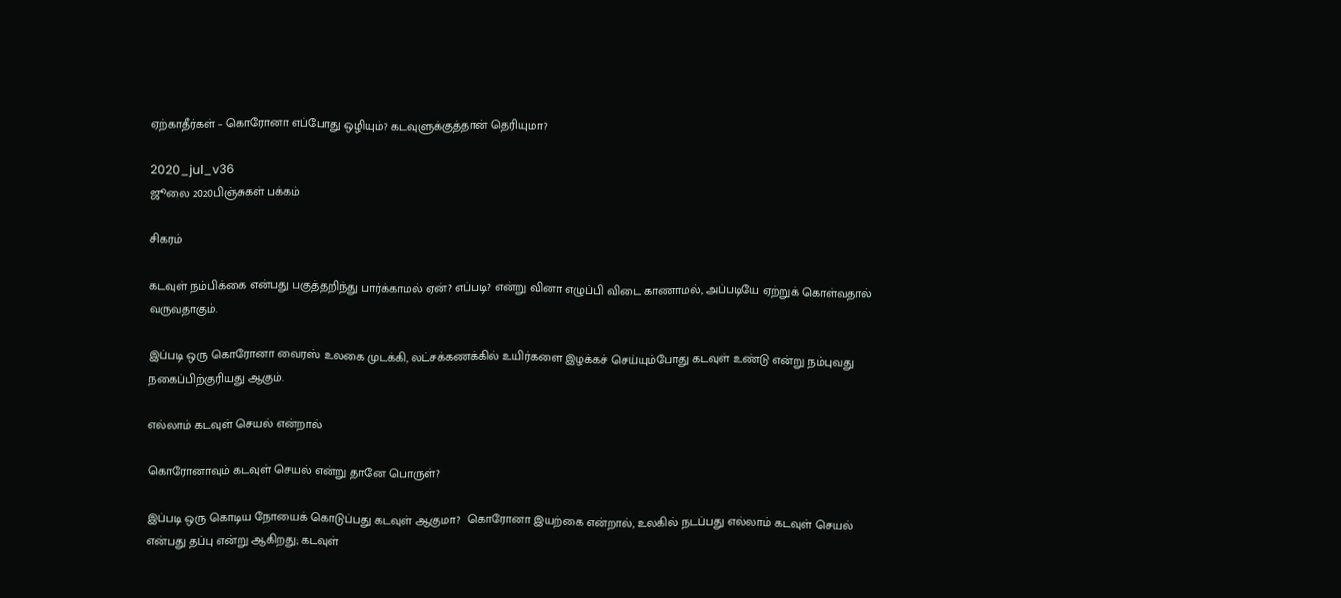ஏற்காதீர்கள் – கொரோனா எப்போது ஒழியும்? கடவுளுக்குத்தான் தெரியுமா?

2020_jul_v36
ஜூலை 2020பிஞ்சுகள் பக்கம்

சிகரம்

கடவுள் நம்பிக்கை என்பது பகுத்தறிந்து பார்க்காமல் ஏன்? எப்படி? என்று வினா எழுப்பி விடை காணாமல், அப்படியே ஏற்றுக் கொள்வதால் வருவதாகும்.

இப்படி ஒரு கொரோனா வைரஸ் உலகை முடக்கி, லட்சக்கணக்கில் உயிர்களை இழக்கச் செய்யும்போது கடவுள் உண்டு என்று நம்புவது நகைப்பிற்குரியது ஆகும்.

எல்லாம் கடவுள் செயல் என்றால்

கொரோனாவும் கடவுள் செயல் என்று தானே பொருள்?

இப்படி ஒரு கொடிய நோயைக் கொடுப்பது கடவுள் ஆகுமா?  கொரோனா இயற்கை என்றால், உலகில் நடப்பது எல்லாம் கடவுள் செயல் என்பது தப்பு என்று ஆகிறது; கடவுள்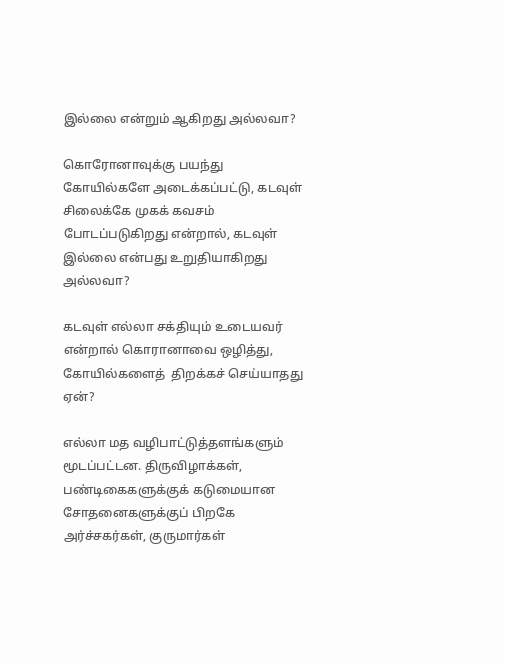இல்லை என்றும் ஆகிறது அல்லவா?

கொரோனாவுக்கு பயந்து கோயில்களே அடைக்கப்பட்டு, கடவுள் சிலைக்கே முகக் கவசம் போடப்படுகிறது என்றால், கடவுள் இல்லை என்பது உறுதியாகிறது அல்லவா?

கடவுள் எல்லா சக்தியும் உடையவர் என்றால் கொரானாவை ஒழித்து,  கோயில்களைத்  திறக்கச் செய்யாதது ஏன்?

எல்லா மத வழிபாட்டுத்தளங்களும் மூடப்பட்டன. திருவிழாக்கள், பண்டிகைகளுக்குக் கடுமையான சோதனைகளுக்குப் பிறகே அர்ச்சகர்கள், குருமார்கள்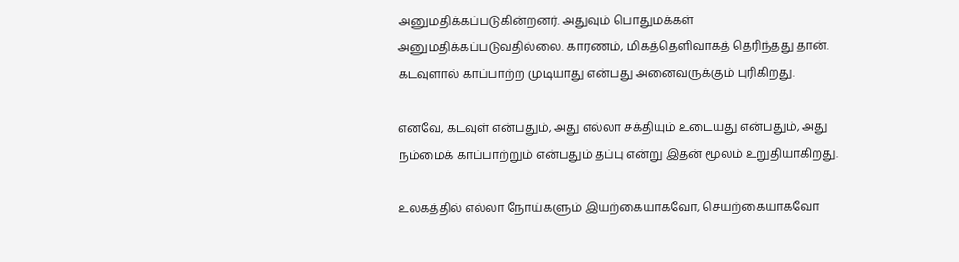அனுமதிக்கப்படுகின்றனர். அதுவும் பொதுமக்கள் அனுமதிக்கப்படுவதில்லை. காரணம், மிகத்தெளிவாகத் தெரிந்தது தான். கடவுளால் காப்பாற்ற முடியாது என்பது அனைவருக்கும் புரிகிறது.

எனவே, கடவுள் என்பதும், அது எல்லா சக்தியும் உடையது என்பதும், அது நம்மைக் காப்பாற்றும் என்பதும் தப்பு என்று இதன் மூலம் உறுதியாகிறது.

உலகத்தில் எல்லா நோய்களும் இயற்கையாகவோ, செயற்கையாகவோ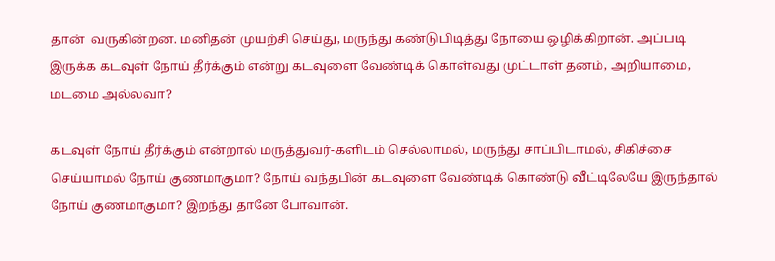தான்  வருகின்றன. மனிதன் முயற்சி செய்து, மருந்து கண்டுபிடித்து நோயை ஒழிக்கிறான். அப்படி இருக்க கடவுள் நோய் தீர்க்கும் என்று கடவுளை வேண்டிக் கொள்வது முட்டாள் தனம், அறியாமை, மடமை அல்லவா?

கடவுள் நோய் தீர்க்கும் என்றால் மருத்துவர்-களிடம் செல்லாமல், மருந்து சாப்பிடாமல், சிகிச்சை செய்யாமல் நோய் குணமாகுமா? நோய் வந்தபின் கடவுளை வேண்டிக் கொண்டு வீட்டிலேயே இருந்தால் நோய் குணமாகுமா? இறந்து தானே போவான்.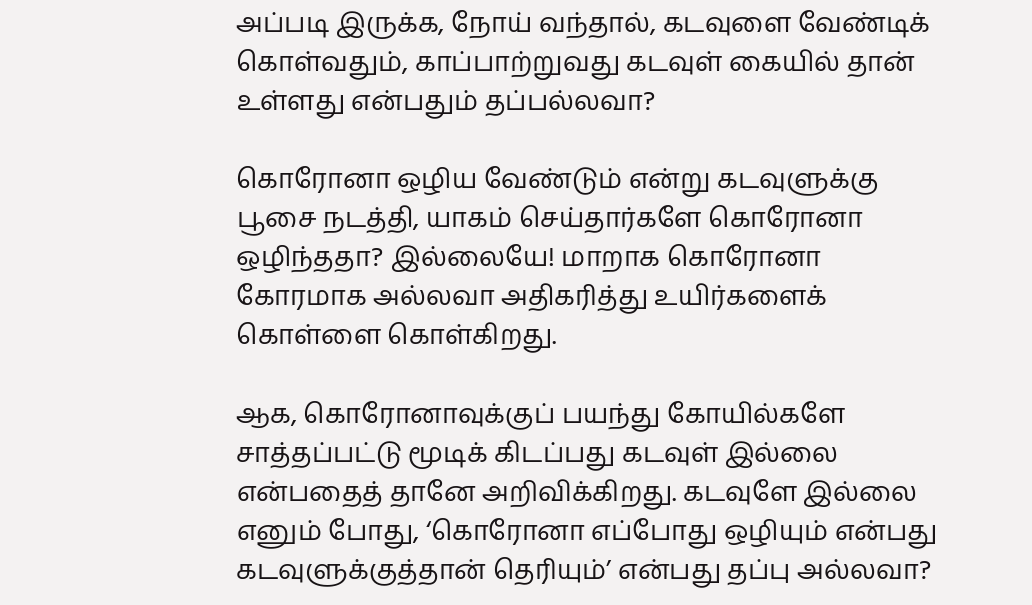அப்படி இருக்க, நோய் வந்தால், கடவுளை வேண்டிக் கொள்வதும், காப்பாற்றுவது கடவுள் கையில் தான் உள்ளது என்பதும் தப்பல்லவா?

கொரோனா ஒழிய வேண்டும் என்று கடவுளுக்கு பூசை நடத்தி, யாகம் செய்தார்களே கொரோனா ஒழிந்ததா? இல்லையே! மாறாக கொரோனா  கோரமாக அல்லவா அதிகரித்து உயிர்களைக் கொள்ளை கொள்கிறது.

ஆக, கொரோனாவுக்குப் பயந்து கோயில்களே சாத்தப்பட்டு மூடிக் கிடப்பது கடவுள் இல்லை என்பதைத் தானே அறிவிக்கிறது. கடவுளே இல்லை எனும் போது, ‘கொரோனா எப்போது ஒழியும் என்பது கடவுளுக்குத்தான் தெரியும்’ என்பது தப்பு அல்லவா?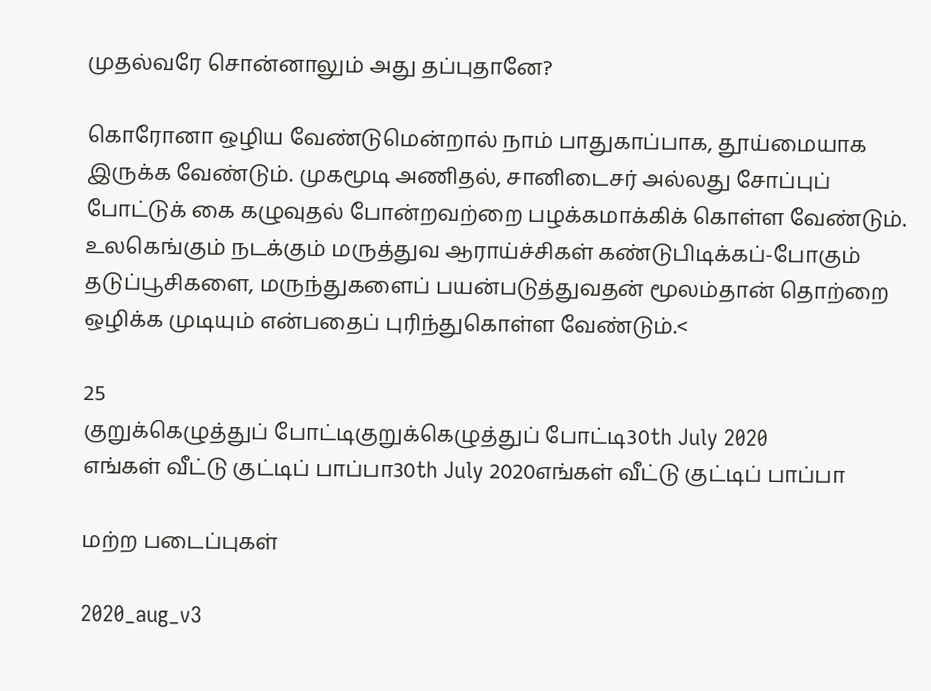முதல்வரே சொன்னாலும் அது தப்புதானே?

கொரோனா ஒழிய வேண்டுமென்றால் நாம் பாதுகாப்பாக, தூய்மையாக இருக்க வேண்டும். முகமூடி அணிதல், சானிடைசர் அல்லது சோப்புப் போட்டுக் கை கழுவுதல் போன்றவற்றை பழக்கமாக்கிக் கொள்ள வேண்டும். உலகெங்கும் நடக்கும் மருத்துவ ஆராய்ச்சிகள் கண்டுபிடிக்கப்-போகும் தடுப்பூசிகளை, மருந்துகளைப் பயன்படுத்துவதன் மூலம்தான் தொற்றை ஒழிக்க முடியும் என்பதைப் புரிந்துகொள்ள வேண்டும்.<

25
குறுக்கெழுத்துப் போட்டிகுறுக்கெழுத்துப் போட்டி30th July 2020
எங்கள் வீட்டு குட்டிப் பாப்பா30th July 2020எங்கள் வீட்டு குட்டிப் பாப்பா

மற்ற படைப்புகள்

2020_aug_v3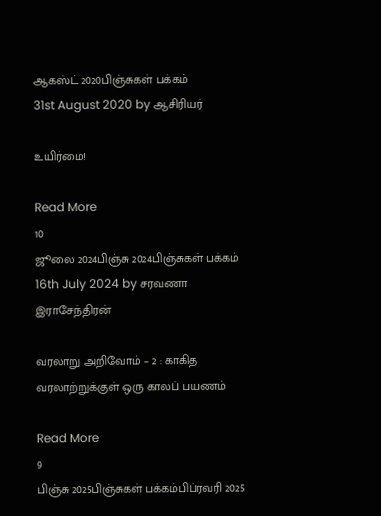ஆகஸ்ட் 2020பிஞ்சுகள் பக்கம்
31st August 2020 by ஆசிரியர்

உயிர்மை!

Read More
10
ஜூலை 2024பிஞ்சு 2024பிஞ்சுகள் பக்கம்
16th July 2024 by சரவணா இராசேந்திரன்

வரலாறு அறிவோம் – 2 : காகித வரலாற்றுக்குள் ஒரு காலப் பயணம்

Read More
9
பிஞ்சு 2025பிஞ்சுகள் பக்கம்பிப்ரவரி 2025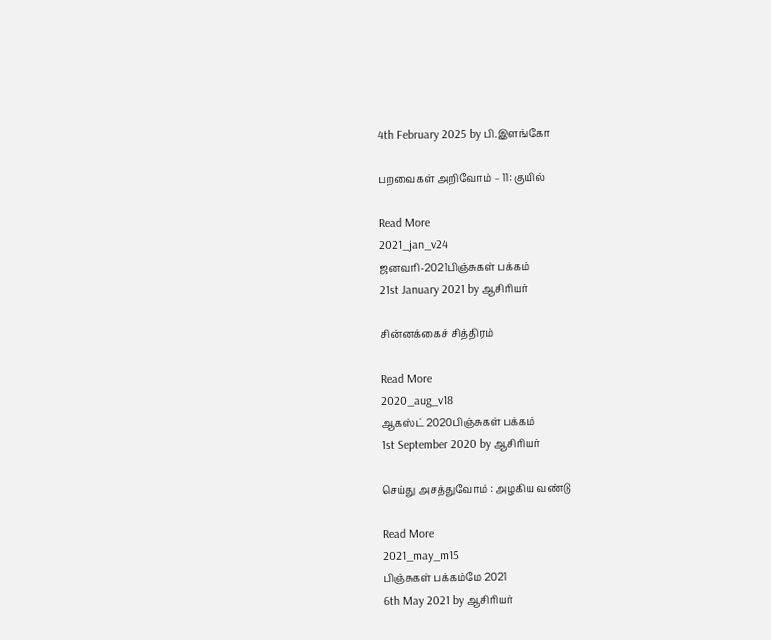4th February 2025 by பி.இளங்கோ

பறவைகள் அறிவோம் – 11: குயில்

Read More
2021_jan_v24
ஜனவரி-2021பிஞ்சுகள் பக்கம்
21st January 2021 by ஆசிரியர்

சின்னக்கைச் சித்திரம்

Read More
2020_aug_v18
ஆகஸ்ட் 2020பிஞ்சுகள் பக்கம்
1st September 2020 by ஆசிரியர்

செய்து அசத்துவோம் : அழகிய வண்டு

Read More
2021_may_m15
பிஞ்சுகள் பக்கம்மே 2021
6th May 2021 by ஆசிரியர்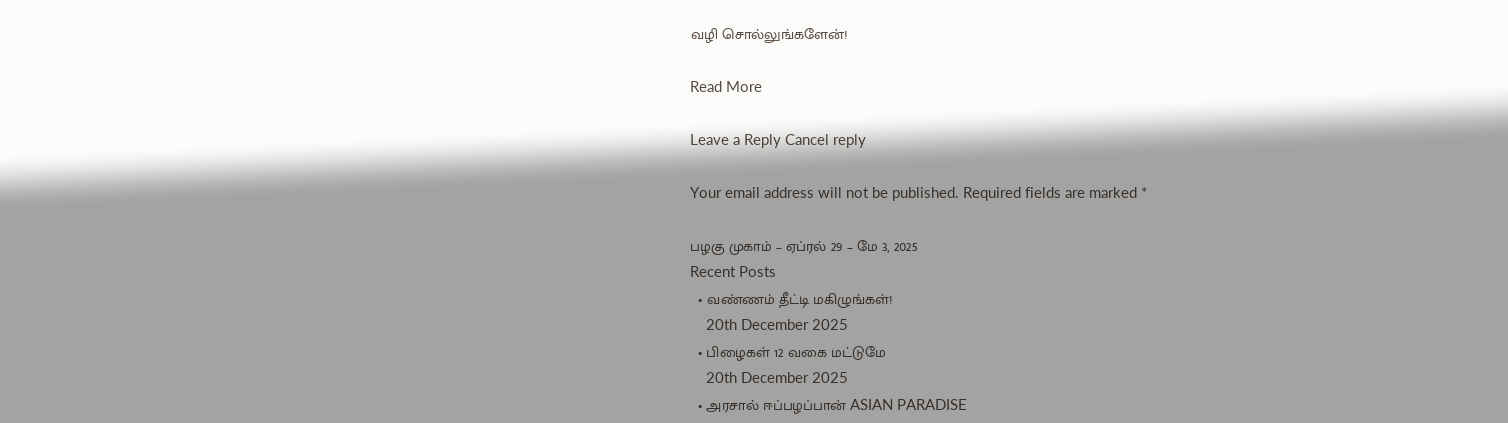வழி சொல்லுங்களேன்!

Read More

Leave a Reply Cancel reply

Your email address will not be published. Required fields are marked *

பழகு முகாம் – ஏப்ரல் 29 – மே 3, 2025
Recent Posts
  • வண்ணம் தீட்டி மகிழுங்கள்!
    20th December 2025
  • பிழைகள் 12 வகை மட்டுமே
    20th December 2025
  • அரசால் ஈப்பழப்பான் ASIAN PARADISE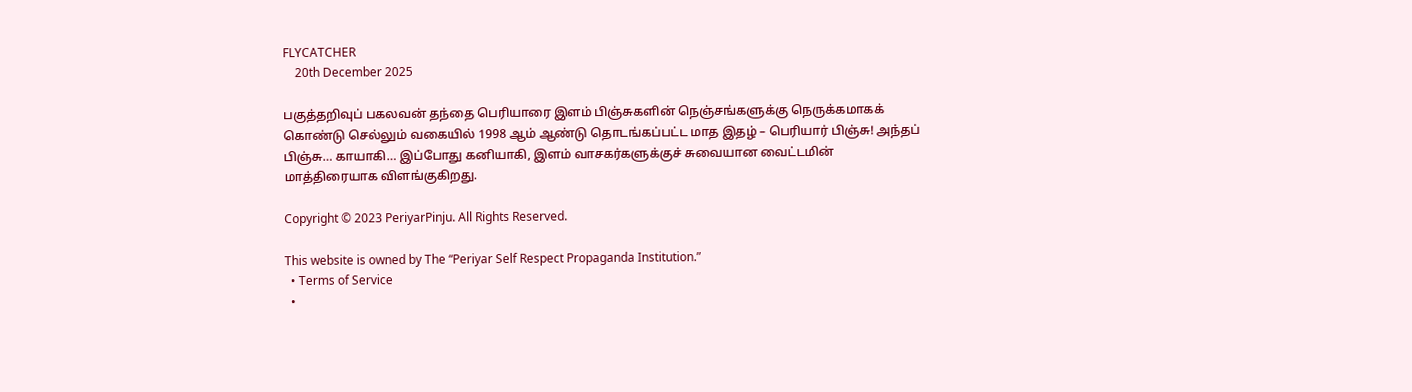FLYCATCHER
    20th December 2025

பகுத்தறிவுப் பகலவன் தந்தை பெரியாரை இளம் பிஞ்சுகளின் நெஞ்சங்களுக்கு நெருக்கமாகக் கொண்டு செல்லும் வகையில் 1998 ஆம் ஆண்டு தொடங்கப்பட்ட மாத இதழ் – பெரியார் பிஞ்சு! அந்தப் பிஞ்சு… காயாகி… இப்போது கனியாகி, இளம் வாசகர்களுக்குச் சுவையான வைட்டமின் மாத்திரையாக விளங்குகிறது.

Copyright © 2023 PeriyarPinju. All Rights Reserved.

This website is owned by The “Periyar Self Respect Propaganda Institution.”
  • Terms of Service
  •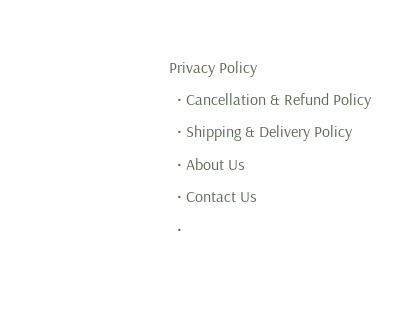Privacy Policy
  • Cancellation & Refund Policy
  • Shipping & Delivery Policy
  • About Us
  • Contact Us
  •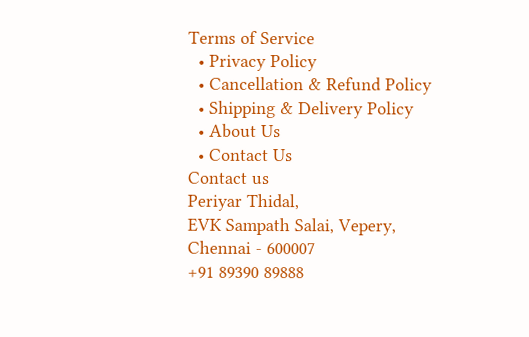Terms of Service
  • Privacy Policy
  • Cancellation & Refund Policy
  • Shipping & Delivery Policy
  • About Us
  • Contact Us
Contact us
Periyar Thidal,
EVK Sampath Salai, Vepery,
Chennai - 600007
+91 89390 89888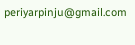periyarpinju@gmail.com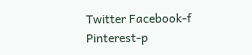Twitter Facebook-f Pinterest-p